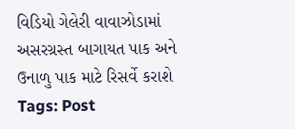વિડિયો ગેલેરી વાવાઝોડામાં અસરગ્રસ્ત બાગાયત પાક અને ઉનાળુ પાક માટે રિસર્વે કરાશે Tags: Post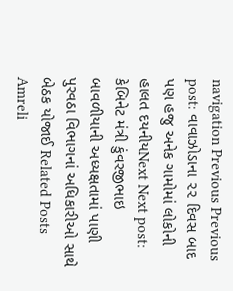navigation Previous Previous post: વાવાઝોડાના ૨૨ દિવસ બાદ પણ હજુ અનેક ગામોમાં લોકોની હાલત દયનીયNext Next post: કેબિનેટ મંત્રી કુંવરજીભાઇ બાવળીયાની અધ્યક્ષતામાં પાણી પુરવઠા વિભાગનાં અધિકારીઓ સાથે બેઠક યોજાઈ Related Posts Amreli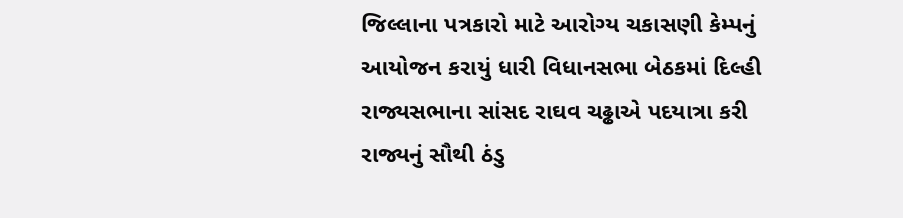જિલ્લાના પત્રકારો માટે આરોગ્ય ચકાસણી કેમ્પનું આયોજન કરાયું ધારી વિધાનસભા બેઠકમાં દિલ્હી રાજ્યસભાના સાંસદ રાઘવ ચઢ્ઢાએ પદયાત્રા કરી રાજ્યનું સૌથી ઠંડુ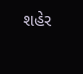શહેર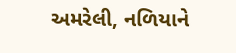અમરેલી, નળિયાને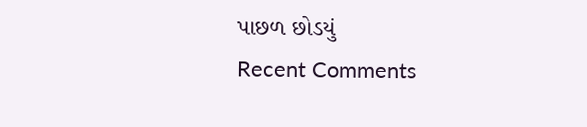પાછળ છોડયું
Recent Comments